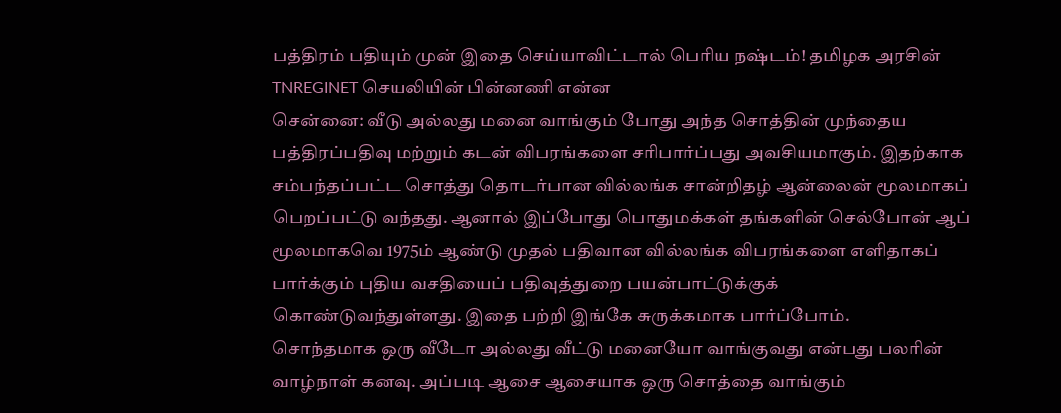பத்திரம் பதியும் முன் இதை செய்யாவிட்டால் பெரிய நஷ்டம்! தமிழக அரசின் TNREGINET செயலியின் பின்னணி என்ன
சென்னை: வீடு அல்லது மனை வாங்கும் போது அந்த சொத்தின் முந்தைய பத்திரப்பதிவு மற்றும் கடன் விபரங்களை சரிபார்ப்பது அவசியமாகும். இதற்காக சம்பந்தப்பட்ட சொத்து தொடர்பான வில்லங்க சான்றிதழ் ஆன்லைன் மூலமாகப் பெறப்பட்டு வந்தது. ஆனால் இப்போது பொதுமக்கள் தங்களின் செல்போன் ஆப் மூலமாகவெ 1975ம் ஆண்டு முதல் பதிவான வில்லங்க விபரங்களை எளிதாகப் பார்க்கும் புதிய வசதியைப் பதிவுத்துறை பயன்பாட்டுக்குக் கொண்டுவந்துள்ளது. இதை பற்றி இங்கே சுருக்கமாக பார்ப்போம்.
சொந்தமாக ஒரு வீடோ அல்லது வீட்டு மனையோ வாங்குவது என்பது பலரின் வாழ்நாள் கனவு. அப்படி ஆசை ஆசையாக ஒரு சொத்தை வாங்கும்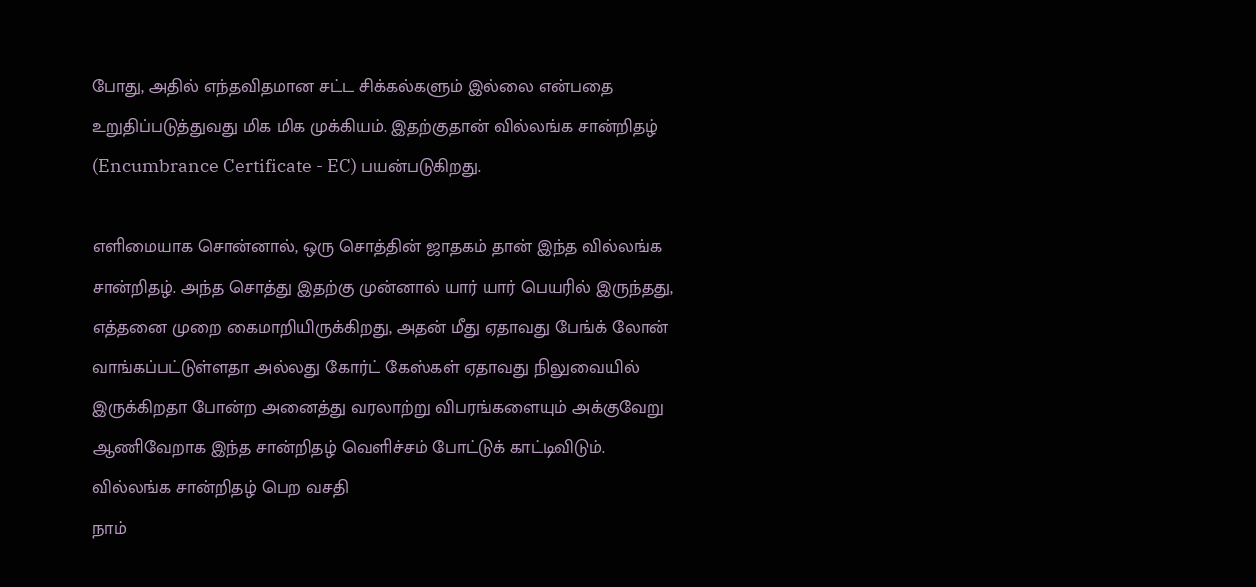போது, அதில் எந்தவிதமான சட்ட சிக்கல்களும் இல்லை என்பதை உறுதிப்படுத்துவது மிக மிக முக்கியம். இதற்குதான் வில்லங்க சான்றிதழ் (Encumbrance Certificate - EC) பயன்படுகிறது.

எளிமையாக சொன்னால், ஒரு சொத்தின் ஜாதகம் தான் இந்த வில்லங்க சான்றிதழ். அந்த சொத்து இதற்கு முன்னால் யார் யார் பெயரில் இருந்தது, எத்தனை முறை கைமாறியிருக்கிறது, அதன் மீது ஏதாவது பேங்க் லோன் வாங்கப்பட்டுள்ளதா அல்லது கோர்ட் கேஸ்கள் ஏதாவது நிலுவையில் இருக்கிறதா போன்ற அனைத்து வரலாற்று விபரங்களையும் அக்குவேறு ஆணிவேறாக இந்த சான்றிதழ் வெளிச்சம் போட்டுக் காட்டிவிடும்.
வில்லங்க சான்றிதழ் பெற வசதி
நாம்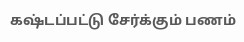கஷ்டப்பட்டு சேர்க்கும் பணம்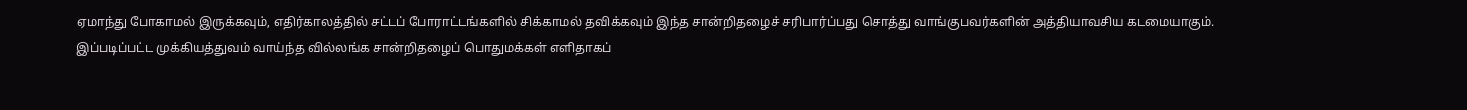ஏமாந்து போகாமல் இருக்கவும், எதிர்காலத்தில் சட்டப் போராட்டங்களில் சிக்காமல் தவிக்கவும் இந்த சான்றிதழைச் சரிபார்ப்பது சொத்து வாங்குபவர்களின் அத்தியாவசிய கடமையாகும்.
இப்படிப்பட்ட முக்கியத்துவம் வாய்ந்த வில்லங்க சான்றிதழைப் பொதுமக்கள் எளிதாகப்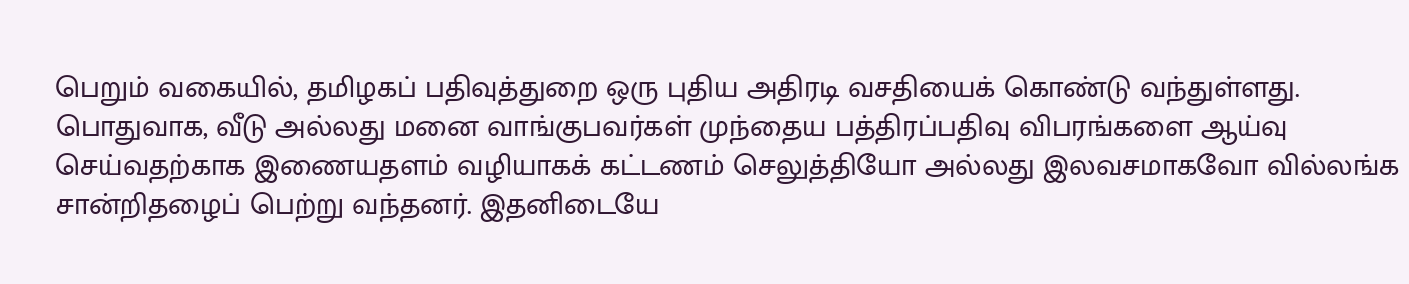பெறும் வகையில், தமிழகப் பதிவுத்துறை ஒரு புதிய அதிரடி வசதியைக் கொண்டு வந்துள்ளது.
பொதுவாக, வீடு அல்லது மனை வாங்குபவர்கள் முந்தைய பத்திரப்பதிவு விபரங்களை ஆய்வு செய்வதற்காக இணையதளம் வழியாகக் கட்டணம் செலுத்தியோ அல்லது இலவசமாகவோ வில்லங்க சான்றிதழைப் பெற்று வந்தனர். இதனிடையே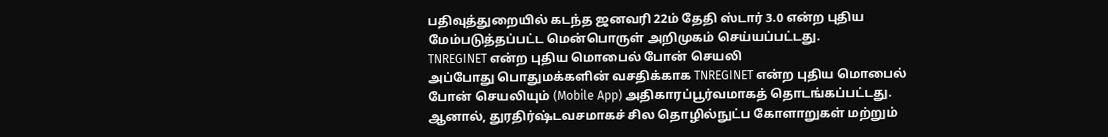பதிவுத்துறையில் கடந்த ஜனவரி 22ம் தேதி ஸ்டார் 3.0 என்ற புதிய மேம்படுத்தப்பட்ட மென்பொருள் அறிமுகம் செய்யப்பட்டது.
TNREGINET என்ற புதிய மொபைல் போன் செயலி
அப்போது பொதுமக்களின் வசதிக்காக TNREGINET என்ற புதிய மொபைல் போன் செயலியும் (Mobile App) அதிகாரப்பூர்வமாகத் தொடங்கப்பட்டது. ஆனால், துரதிர்ஷ்டவசமாகச் சில தொழில்நுட்ப கோளாறுகள் மற்றும்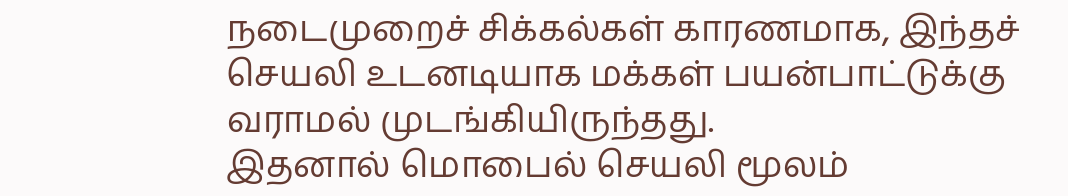நடைமுறைச் சிக்கல்கள் காரணமாக, இந்தச் செயலி உடனடியாக மக்கள் பயன்பாட்டுக்கு வராமல் முடங்கியிருந்தது.
இதனால் மொபைல் செயலி மூலம்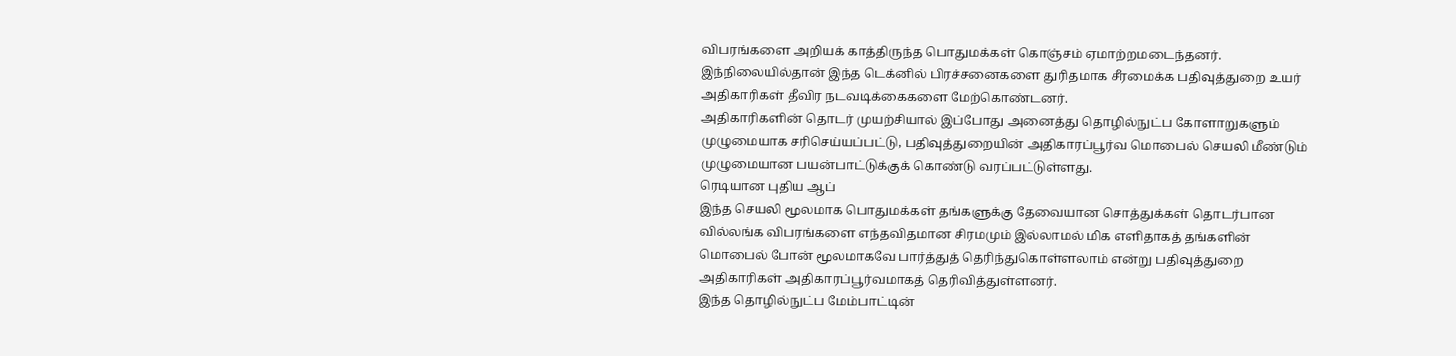விபரங்களை அறியக் காத்திருந்த பொதுமக்கள் கொஞ்சம் ஏமாற்றமடைந்தனர். இந்நிலையில்தான் இந்த டெக்னில் பிரச்சனைகளை துரிதமாக சீரமைக்க பதிவுத்துறை உயர் அதிகாரிகள் தீவிர நடவடிக்கைகளை மேற்கொண்டனர்.
அதிகாரிகளின் தொடர் முயற்சியால் இப்போது அனைத்து தொழில்நுட்ப கோளாறுகளும் முழுமையாக சரிசெய்யப்பட்டு, பதிவுத்துறையின் அதிகாரப்பூர்வ மொபைல் செயலி மீண்டும் முழுமையான பயன்பாட்டுக்குக் கொண்டு வரப்பட்டுள்ளது.
ரெடியான புதிய ஆப்
இந்த செயலி மூலமாக பொதுமக்கள் தங்களுக்கு தேவையான சொத்துக்கள் தொடர்பான வில்லங்க விபரங்களை எந்தவிதமான சிரமமும் இல்லாமல் மிக எளிதாகத் தங்களின் மொபைல் போன் மூலமாகவே பார்த்துத் தெரிந்துகொள்ளலாம் என்று பதிவுத்துறை அதிகாரிகள் அதிகாரப்பூர்வமாகத் தெரிவித்துள்ளனர்.
இந்த தொழில்நுட்ப மேம்பாட்டின்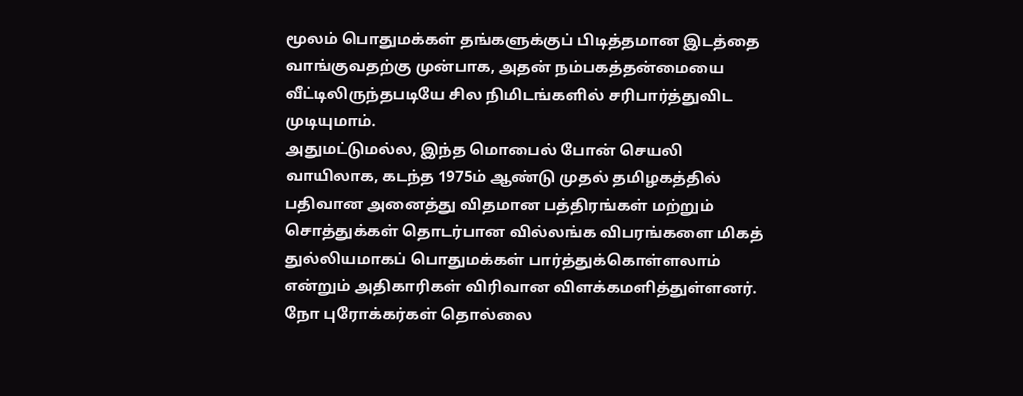மூலம் பொதுமக்கள் தங்களுக்குப் பிடித்தமான இடத்தை வாங்குவதற்கு முன்பாக, அதன் நம்பகத்தன்மையை வீட்டிலிருந்தபடியே சில நிமிடங்களில் சரிபார்த்துவிட முடியுமாம்.
அதுமட்டுமல்ல, இந்த மொபைல் போன் செயலி வாயிலாக, கடந்த 1975ம் ஆண்டு முதல் தமிழகத்தில் பதிவான அனைத்து விதமான பத்திரங்கள் மற்றும் சொத்துக்கள் தொடர்பான வில்லங்க விபரங்களை மிகத் துல்லியமாகப் பொதுமக்கள் பார்த்துக்கொள்ளலாம் என்றும் அதிகாரிகள் விரிவான விளக்கமளித்துள்ளனர்.
நோ புரோக்கர்கள் தொல்லை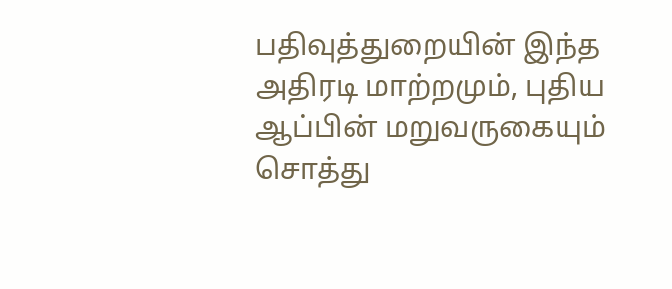பதிவுத்துறையின் இந்த அதிரடி மாற்றமும், புதிய ஆப்பின் மறுவருகையும் சொத்து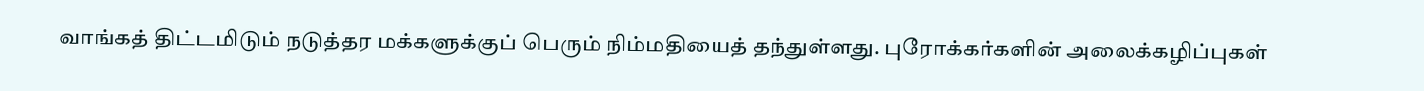வாங்கத் திட்டமிடும் நடுத்தர மக்களுக்குப் பெரும் நிம்மதியைத் தந்துள்ளது. புரோக்கர்களின் அலைக்கழிப்புகள்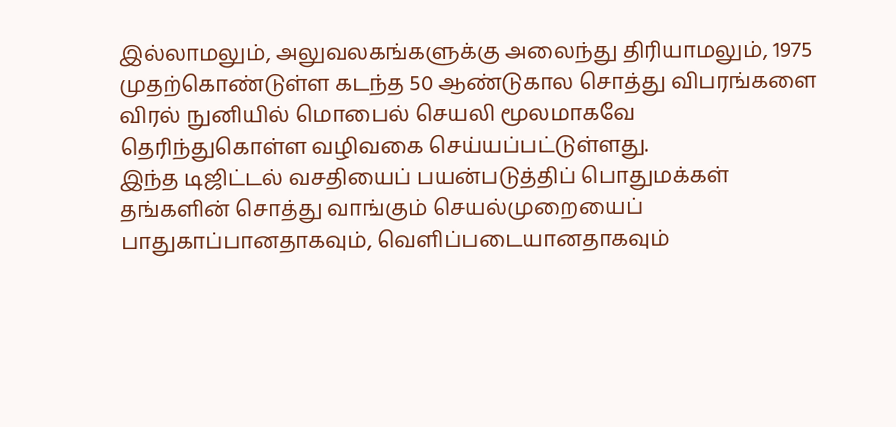இல்லாமலும், அலுவலகங்களுக்கு அலைந்து திரியாமலும், 1975 முதற்கொண்டுள்ள கடந்த 50 ஆண்டுகால சொத்து விபரங்களை விரல் நுனியில் மொபைல் செயலி மூலமாகவே தெரிந்துகொள்ள வழிவகை செய்யப்பட்டுள்ளது.
இந்த டிஜிட்டல் வசதியைப் பயன்படுத்திப் பொதுமக்கள் தங்களின் சொத்து வாங்கும் செயல்முறையைப் பாதுகாப்பானதாகவும், வெளிப்படையானதாகவும்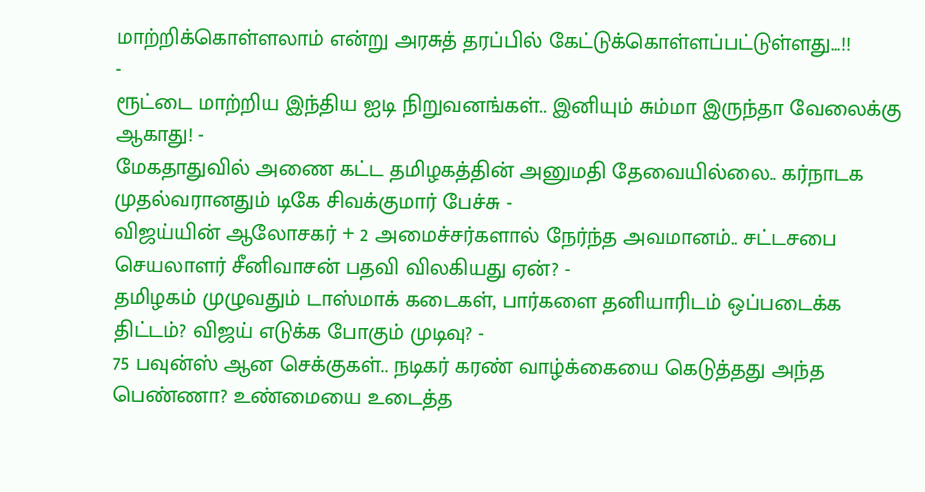மாற்றிக்கொள்ளலாம் என்று அரசுத் தரப்பில் கேட்டுக்கொள்ளப்பட்டுள்ளது...!!
-
ரூட்டை மாற்றிய இந்திய ஐடி நிறுவனங்கள்.. இனியும் சும்மா இருந்தா வேலைக்கு ஆகாது! -
மேகதாதுவில் அணை கட்ட தமிழகத்தின் அனுமதி தேவையில்லை.. கர்நாடக முதல்வரானதும் டிகே சிவக்குமார் பேச்சு -
விஜய்யின் ஆலோசகர் + 2 அமைச்சர்களால் நேர்ந்த அவமானம்.. சட்டசபை செயலாளர் சீனிவாசன் பதவி விலகியது ஏன்? -
தமிழகம் முழுவதும் டாஸ்மாக் கடைகள், பார்களை தனியாரிடம் ஒப்படைக்க திட்டம்? விஜய் எடுக்க போகும் முடிவு? -
75 பவுன்ஸ் ஆன செக்குகள்.. நடிகர் கரண் வாழ்க்கையை கெடுத்தது அந்த பெண்ணா? உண்மையை உடைத்த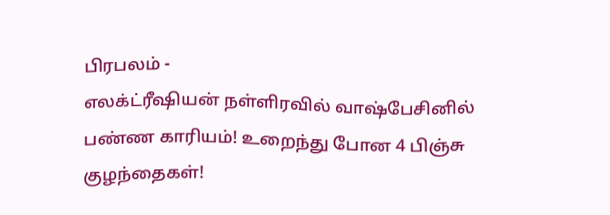பிரபலம் -
எலக்ட்ரீஷியன் நள்ளிரவில் வாஷ்பேசினில் பண்ண காரியம்! உறைந்து போன 4 பிஞ்சு குழந்தைகள்!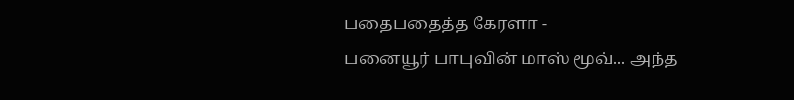பதைபதைத்த கேரளா -
பனையூர் பாபுவின் மாஸ் மூவ்... அந்த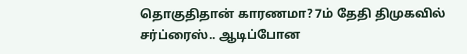தொகுதிதான் காரணமா? 7ம் தேதி திமுகவில் சர்ப்ரைஸ்.. ஆடிப்போன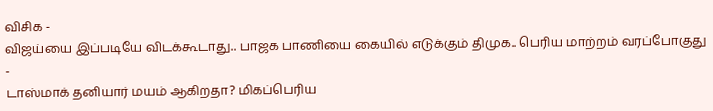விசிக -
விஜய்யை இப்படியே விடக்கூடாது.. பாஜக பாணியை கையில் எடுக்கும் திமுக.. பெரிய மாற்றம் வரப்போகுது -
டாஸ்மாக் தனியார் மயம் ஆகிறதா? மிகப்பெரிய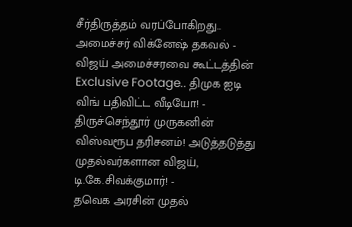சீர்திருத்தம் வரப்போகிறது.. அமைச்சர் விக்னேஷ் தகவல் -
விஜய் அமைச்சரவை கூட்டத்தின் Exclusive Footage.. திமுக ஐடி விங் பதிவிட்ட வீடியோ! -
திருச்செந்தூர் முருகனின் விஸ்வரூப தரிசனம்! அடுத்தடுத்து முதல்வர்களான விஜய், டி.கே.சிவக்குமார்! -
தவெக அரசின் முதல்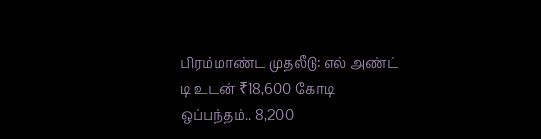பிரம்மாண்ட முதலீடு: எல் அண்ட் டி உடன் ₹18,600 கோடி ஒப்பந்தம்.. 8,200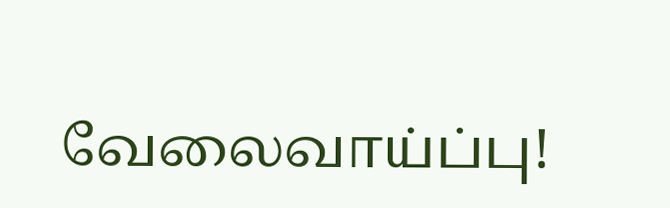வேலைவாய்ப்பு!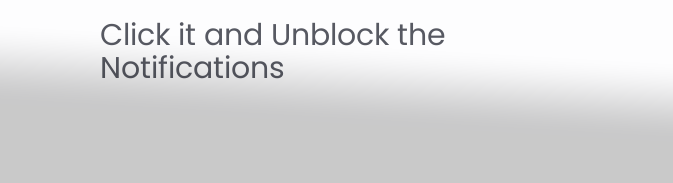Click it and Unblock the Notifications